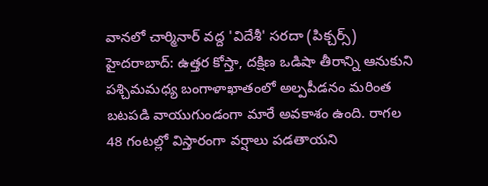వానలో చార్మినార్ వద్ద 'విదేశీ' సరదా (పిక్చర్స్)
హైదరాబాద్: ఉత్తర కోస్తా, దక్షిణ ఒడిషా తీరాన్ని ఆనుకుని పశ్చిమమధ్య బంగాళాఖాతంలో అల్పపీడనం మరింత బటపడి వాయుగుండంగా మారే అవకాశం ఉంది. రాగల 48 గంటల్లో విస్తారంగా వర్షాలు పడతాయని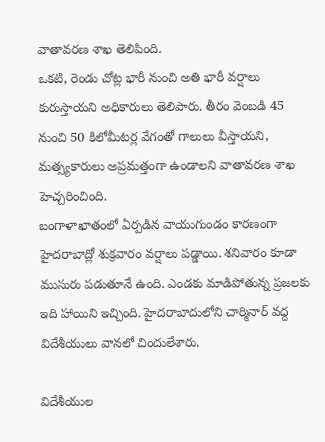వాతావరణ శాఖ తెలిపింది.
ఒకటి, రెండు చోట్ల భారీ నుంచి అతి భారీ వర్షాలు కురుస్తాయని అధికారులు తెలిపారు. తీరం వెంబడి 45 నుంచి 50 కిలోమీటర్ల వేగంతో గాలులు వీస్తాయని, మత్స్యకారులు అప్రమత్తంగా ఉండాలని వాతావరణ శాఖ హెచ్చరించింది.
బంగాళాఖాతంలో ఏర్పడిన వాయుగుండం కారణంగా హైదరాబాద్లో శుక్రవారం వర్షాలు పడ్డాయి. శనివారం కూడా ముసురు పడుతూనే ఉంది. ఎండకు మాడిపోతున్న ప్రజలకు ఇది హాయిని ఇచ్చింది. హైదరాబాదులోని చార్మినార్ వద్ద విదేశీయులు వానలో చిందులేశారు.

విదేశీయుల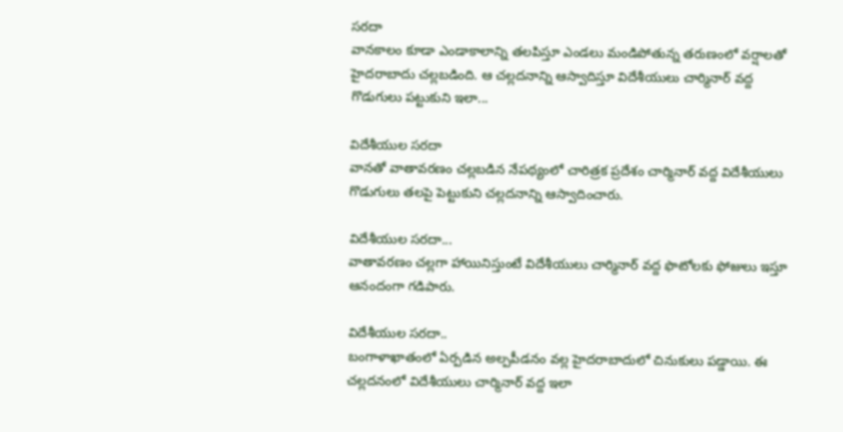సరదా
వానకాలం కూడా ఎండాకాలాన్ని తలపిస్తూ ఎండలు మండిపోతున్న తరుణంలో వర్షాలతో హైదరాబాదు చల్లబడింది. ఆ చల్లదనాన్ని ఆస్వాదిస్తూ విదేశీయులు చార్మినార్ వద్ద గొడుగులు పట్టుకుని ఇలా...

విదేశీయుల సరదా
వానతో వాతావరణం చల్లబడిన నేపథ్యంలో చారిత్రక ప్రదేశం చార్మినార్ వద్ద విదేశీయులు గొడుగులు తలపై పెట్టుకుని చల్లదనాన్ని ఆస్వాదించారు.

విదేశీయుల సరదా...
వాతావరణం చల్లగా హాయినిస్తుంటే విదేశీయులు చార్మినార్ వద్ద ఫొటోలకు ఫోజులు ఇస్తూ ఆనందంగా గడిపారు.

విదేశీయుల సరదా..
బంగాళాఖాతంలో ఏర్పడిన అల్పపీడనం వల్ల హైదరాబాదులో చినుకులు పడ్డాయి. ఈ చల్లదనంలో విదేశీయులు చార్మినార్ వద్ద ఇలా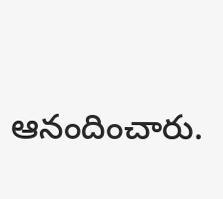ఆనందించారు.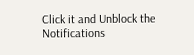Click it and Unblock the Notifications